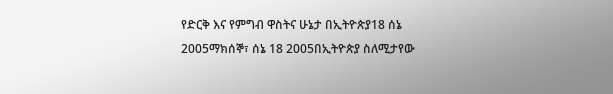የድርቅ እና የምግብ ዋስትና ሁኔታ በኢትዮጵያ18 ሰኔ 2005ማክሰኞ፣ ሰኔ 18 2005በኢትዮጵያ ስለሚታየው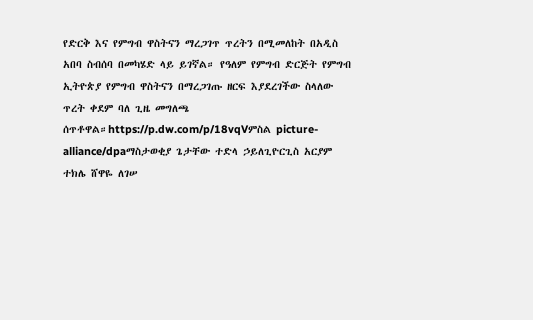የድርቅ እና የምግብ ዋስትናን ማረጋገጥ ጥረትን በሚመለከት በአዲስ አበባ ስብሰባ በመካሄድ ላይ ይገኛል። የዓለም የምግብ ድርጅት የምግብ ኢትዮጵያ የምግብ ዋስትናን በማረጋገጡ ዘርፍ እያደረገችው ስላለው ጥረት ቀደም ባለ ጊዜ መግለጫ ሰጥቶዋል።https://p.dw.com/p/18vqVምስል picture-alliance/dpaማስታወቂያ ጌታቸው ተድላ ኃይለጊዮርጊስ አርያም ተክሌ ሸዋዬ ለገሠ